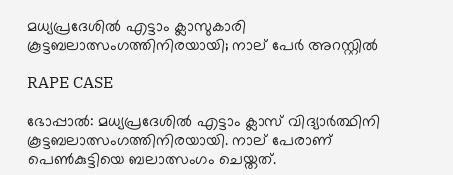മധ്യപ്രദേശിൽ എട്ടാം ക്ലാസുകാരി കൂട്ടബലാത്സംഗത്തിനിരയായി; നാല് പേർ അറസ്റ്റിൽ

RAPE CASE

ഭോപ്പാല്‍: മധ്യപ്രദേശില്‍ എട്ടാം ക്ലാസ് വിദ്യാര്‍ത്ഥിനി കൂട്ടബലാത്സംഗത്തിനിരയായി. നാല് പേരാണ് പെൺകുട്ടിയെ ബലാത്സംഗം ചെയ്തത്.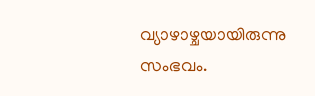വ്യാഴാഴ്ചയായിരുന്നു സംഭവം.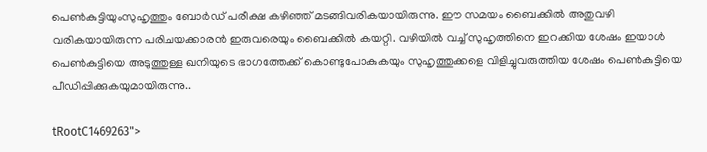പെൺകുട്ടിയുംസുഹൃത്തും ബോര്‍ഡ് പരീക്ഷ കഴിഞ്ഞ് മടങ്ങിവരികയായിരുന്നു. ഈ സമയം ബൈക്കില്‍ അതുവഴി വരികയായിരുന്ന പരിചയക്കാരന്‍ ഇരുവരെയും ബൈക്കില്‍ കയറ്റി. വഴിയില്‍ വച്ച് സുഹൃത്തിനെ ഇറക്കിയ ശേഷം ഇയാള്‍ പെണ്‍കുട്ടിയെ അടുത്തുള്ള ഖനിയുടെ ഭാഗത്തേക്ക് കൊണ്ടുപോകുകയും സുഹൃത്തുക്കളെ വിളിച്ചുവരുത്തിയ ശേഷം പെൺകുട്ടിയെ പീഡിപ്പിക്കുകയുമായിരുന്നു..

tRootC1469263">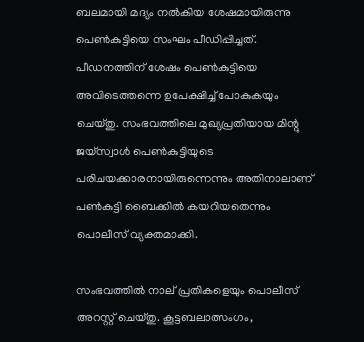ബലമായി മദ്യം നല്‍കിയ ശേഷമായിരുന്നു പെൺകുട്ടിയെ സംഘം പീഡിപ്പിച്ചത്. പീഡനത്തിന് ശേഷം പെൺകുട്ടിയെ അവിടെത്തന്നെ ഉപേക്ഷിച്ച് പോകുകയും ചെയ്തു. സംഭവത്തിലെ മുഖ്യപ്രതിയായ മിന്റു ജയ്‌സ്വാള്‍ പെണ്‍കുട്ടിയുടെ പരിചയക്കാരനായിരുന്നെന്നും അതിനാലാണ് പണ്‍കുട്ടി ബൈക്കില്‍ കയറിയതെന്നും പൊലീസ് വ്യക്തമാക്കി.

സംഭവത്തില്‍ നാല് പ്രതികളെയും പൊലീസ് അറസ്റ്റ് ചെയ്തു. കൂട്ടബലാത്സംഗം,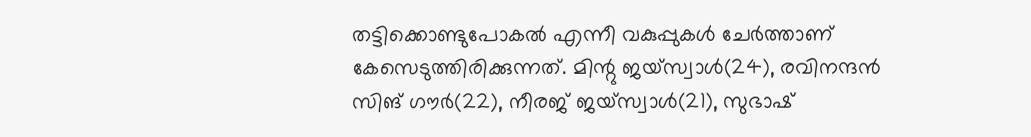തട്ടിക്കൊണ്ടുപോകല്‍ എന്നീ വകുപ്പുകള്‍ ചേര്‍ത്താണ് കേസെടുത്തിരിക്കുന്നത്. മിന്റു ജയ്‌സ്വാള്‍(24), രവിനന്ദന്‍ സിങ് ഗൗര്‍(22), നീരജ് ജയ്‌സ്വാള്‍(21), സുഭാഷ്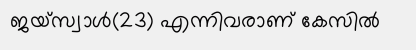ജയ്‌സ്വാള്‍(23) എന്നിവരാണ് കേസില്‍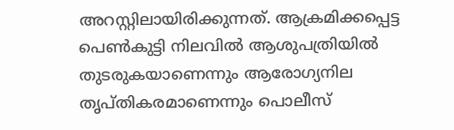അറസ്റ്റിലായിരിക്കുന്നത്. ആക്രമിക്കപ്പെട്ട പെണ്‍കുട്ടി നിലവില്‍ ആശുപത്രിയില്‍ തുടരുകയാണെന്നും ആരോഗ്യനില തൃപ്തികരമാണെന്നും പൊലീസ്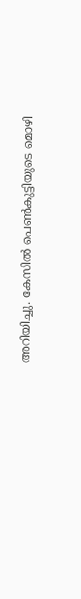അറിയിച്ചു. കേസില്‍ പെണ്‍കുട്ടിയുടെ മൊഴി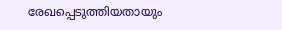രേഖപ്പെടുത്തിയതായും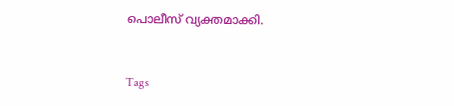പൊലീസ് വ്യക്തമാക്കി.


Tags